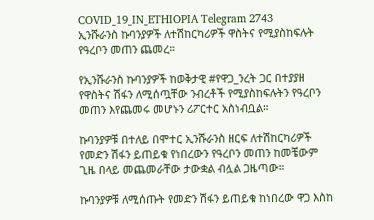COVID_19_IN_ETHIOPIA Telegram 2743
ኢንሹራንስ ኩባንያዎች ለተሽከርካሪዎች ዋስትና የሚያስከፍሉት የዓረቦን መጠን ጨመረ።

የኢንሹራንስ ኩባንያዎች ከወቅታዊ #የዋጋ_ንረት ጋር በተያያዘ የዋስትና ሽፋን ለሚሰጧቸው ንብረቶች የሚያስከፍሉትን የዓረቦን መጠን እየጨመሩ መሆኑን ሪፖርተር አስነብቧል።

ኩባንያዎቹ በተለይ በሞተር ኢንሹራንስ ዘርፍ ለተሽከርካሪዎች የመድን ሽፋን ይጠይቁ የነበረውን የዓረቦን መጠን ከመቼውም ጊዜ በላይ መጨመራቸው ታውቋል ብሏል ጋዜጣው።

ኩባንያዎቹ ለሚሰጡት የመድን ሽፋን ይጠይቁ ከነበረው ዋጋ እስከ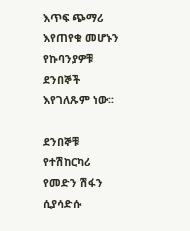እጥፍ ጭማሪ እየጠየቁ መሆኑን የኩባንያዎቹ ደንበኞች እየገለጹም ነው፡፡

ደንበኞቹ የተሽከርካሪ የመድን ሽፋን ሲያሳድሱ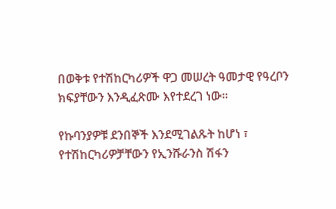በወቅቱ የተሽከርካሪዎች ዋጋ መሠረት ዓመታዊ የዓረቦን ክፍያቸውን እንዲፈጽሙ እየተደረገ ነው፡፡

የኩባንያዎቹ ደንበኞች እንደሚገልጹት ከሆነ ፣ የተሽከርካሪዎቻቸውን የኢንሹራንስ ሽፋን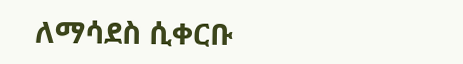ለማሳደስ ሲቀርቡ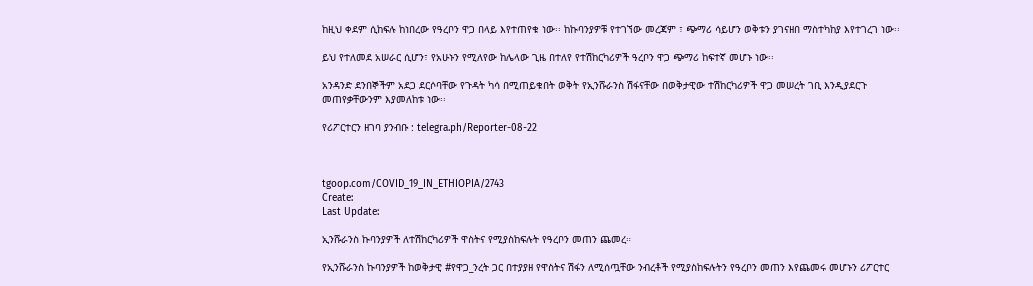ከዚህ ቀደም ሲከፍሉ ከነበረው የዓረቦን ዋጋ በላይ እየተጠየቁ ነው፡፡ ከኩባንያዎቹ የተገኘው መረጃም ፣ ጭማሪ ሳይሆን ወቅቱን ያገናዘበ ማስተካከያ እየተገረገ ነው፡፡

ይህ የተለመደ አሠራር ሲሆን፣ የአሁኑን የሚለየው ከሌላው ጊዜ በተለየ የተሽከርካሪዎች ዓረቦን ዋጋ ጭማሪ ከፍተኛ መሆኑ ነው፡፡

አንዳንድ ደንበኞችም አደጋ ደርሶባቸው የጉዳት ካሳ በሚጠይቁበት ወቅት የኢንሹራንስ ሽፋናቸው በወቅታዊው ተሽከርካሪዎች ዋጋ መሠረት ገቢ እንዲያደርጉ መጠየቃቸውንም እያመለከቱ ነው፡፡

የሪፖርተርን ዘገባ ያንብቡ : telegra.ph/Reporter-08-22



tgoop.com/COVID_19_IN_ETHIOPIA/2743
Create:
Last Update:

ኢንሹራንስ ኩባንያዎች ለተሽከርካሪዎች ዋስትና የሚያስከፍሉት የዓረቦን መጠን ጨመረ።

የኢንሹራንስ ኩባንያዎች ከወቅታዊ #የዋጋ_ንረት ጋር በተያያዘ የዋስትና ሽፋን ለሚሰጧቸው ንብረቶች የሚያስከፍሉትን የዓረቦን መጠን እየጨመሩ መሆኑን ሪፖርተር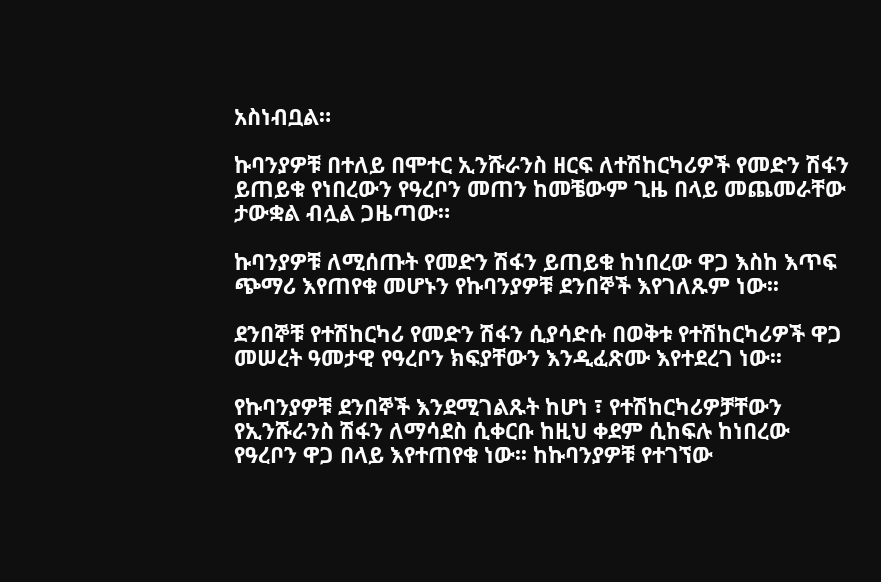አስነብቧል።

ኩባንያዎቹ በተለይ በሞተር ኢንሹራንስ ዘርፍ ለተሽከርካሪዎች የመድን ሽፋን ይጠይቁ የነበረውን የዓረቦን መጠን ከመቼውም ጊዜ በላይ መጨመራቸው ታውቋል ብሏል ጋዜጣው።

ኩባንያዎቹ ለሚሰጡት የመድን ሽፋን ይጠይቁ ከነበረው ዋጋ እስከ እጥፍ ጭማሪ እየጠየቁ መሆኑን የኩባንያዎቹ ደንበኞች እየገለጹም ነው፡፡

ደንበኞቹ የተሽከርካሪ የመድን ሽፋን ሲያሳድሱ በወቅቱ የተሽከርካሪዎች ዋጋ መሠረት ዓመታዊ የዓረቦን ክፍያቸውን እንዲፈጽሙ እየተደረገ ነው፡፡

የኩባንያዎቹ ደንበኞች እንደሚገልጹት ከሆነ ፣ የተሽከርካሪዎቻቸውን የኢንሹራንስ ሽፋን ለማሳደስ ሲቀርቡ ከዚህ ቀደም ሲከፍሉ ከነበረው የዓረቦን ዋጋ በላይ እየተጠየቁ ነው፡፡ ከኩባንያዎቹ የተገኘው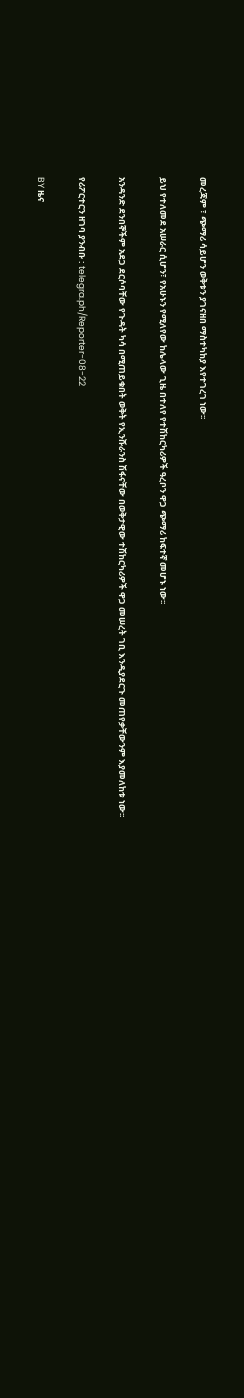መረጃም ፣ ጭማሪ ሳይሆን ወቅቱን ያገናዘበ ማስተካከያ እየተገረገ ነው፡፡

ይህ የተለመደ አሠራር ሲሆን፣ የአሁኑን የሚለየው ከሌላው ጊዜ በተለየ የተሽከርካሪዎች ዓረቦን ዋጋ ጭማሪ ከፍተኛ መሆኑ ነው፡፡

አንዳንድ ደንበኞችም አደጋ ደርሶባቸው የጉዳት ካሳ በሚጠይቁበት ወቅት የኢንሹራንስ ሽፋናቸው በወቅታዊው ተሽከርካሪዎች ዋጋ መሠረት ገቢ እንዲያደርጉ መጠየቃቸውንም እያመለከቱ ነው፡፡

የሪፖርተርን ዘገባ ያንብቡ : telegra.ph/Reporter-08-22

BY ዜና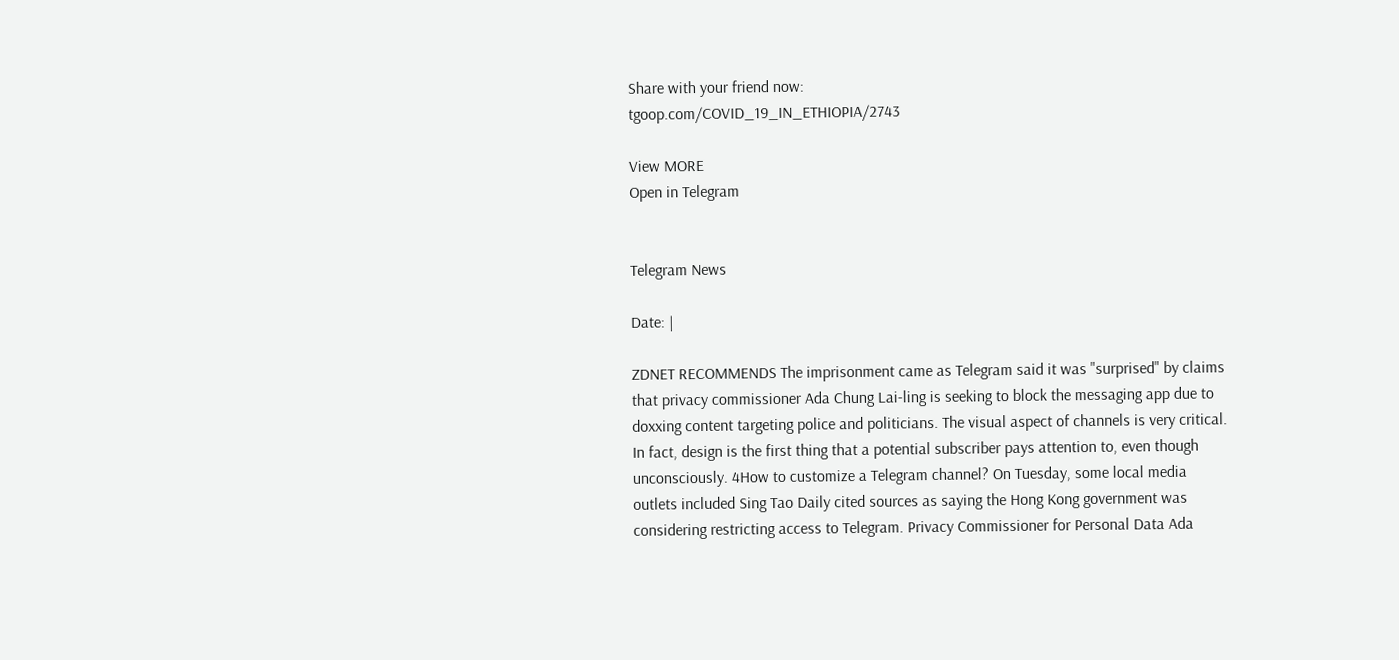Share with your friend now:
tgoop.com/COVID_19_IN_ETHIOPIA/2743

View MORE
Open in Telegram


Telegram News

Date: |

ZDNET RECOMMENDS The imprisonment came as Telegram said it was "surprised" by claims that privacy commissioner Ada Chung Lai-ling is seeking to block the messaging app due to doxxing content targeting police and politicians. The visual aspect of channels is very critical. In fact, design is the first thing that a potential subscriber pays attention to, even though unconsciously. 4How to customize a Telegram channel? On Tuesday, some local media outlets included Sing Tao Daily cited sources as saying the Hong Kong government was considering restricting access to Telegram. Privacy Commissioner for Personal Data Ada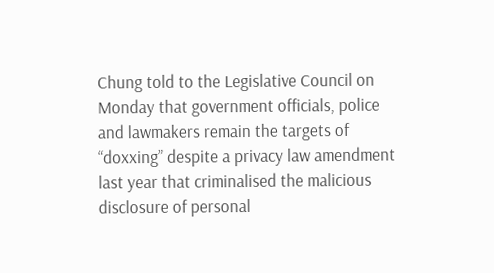Chung told to the Legislative Council on Monday that government officials, police and lawmakers remain the targets of “doxxing” despite a privacy law amendment last year that criminalised the malicious disclosure of personal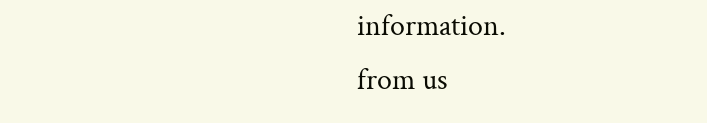information.
from us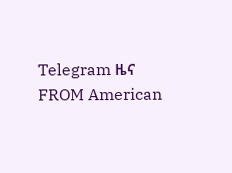Telegram ዜና
FROM American